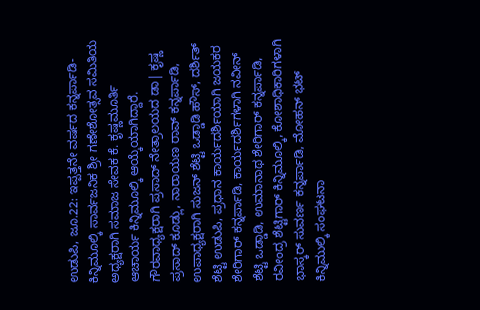ಉಡುಪಿ, ಜೂ.22: ಇಪ್ಪತ್ತನೇ ವರ್ಷದ ಕನ್ನರ್ಪಾಡಿ- ಕಿನ್ನಿಮೂಲ್ಕಿ ಸಾರ್ವಜನಿಕ ಶ್ರೀ ಗಣೇಶೋತ್ಸವ ಸಮಿತಿಯ ಅಧ್ಯಕ್ಷರಾಗಿ ಸಮಾಜ ಸೇವಕ ಕೆ. ಕೃಷ್ಣಮೂರ್ತಿ ಆಚಾರ್ಯ ಕಿನ್ನಿಮೂಲ್ಕಿ ಆಯ್ಕೆಯಾಗಿದ್ದಾರೆ. ಗೌರವಾಧ್ಯಕ್ಷರಾಗಿ ಪ್ರಸಾದ್ ನೇತ್ರಾಲಯದ ಡಾ| ಕೃಷ್ಣ ಪ್ರಸಾದ್ ಕೂಡ್ಲು, ನಾರಾಯಣ ರಾವ್ ಕನ್ನರ್ಪಾಡಿ, ಉಪಾಧ್ಯಕ್ಷರಾಗಿ ಸುಜನ್ ಶೆಟ್ಟಿ ಒಡ್ಡಾಡಿ ಹೌಸ್, ದರ್ಶಿತ್ ಶೆಟ್ಟಿ ಉಡುಪಿ, ಪ್ರಧಾನ ಕಾರ್ಯದರ್ಶಿಯಾಗಿ ಜಯಕರ ಶೇರಿಗಾರ್ ಕನ್ನರ್ಪಾಡಿ, ಕಾರ್ಯದರ್ಶಿಗಳಾಗಿ ನವೀನ್ ಶೆಟ್ಟಿ ಒಡ್ಡಾಡಿ, ಉಮಾನಾಥ ಶೇರಿಗಾರ್ ಕನ್ನರ್ಪಾಡಿ, ರವೀಂದ್ರ ಶೆಟ್ಟಿಗಾರ್ ಕಿನ್ನಿಮೂಲ್ಕಿ, ಕೋಶಾಧಿಕಾರಿಗಳಾಗಿ ಭಾಸ್ಕರ್ ಸುವರ್ಣ ಕನ್ನರ್ಪಾಡಿ, ಮೋಹನ್ ಭಟ್ ಕಿನ್ನಿಮುಲ್ಕಿ ಸಂಘಟನಾ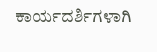ಕಾರ್ಯದರ್ಶಿಗಳಾಗಿ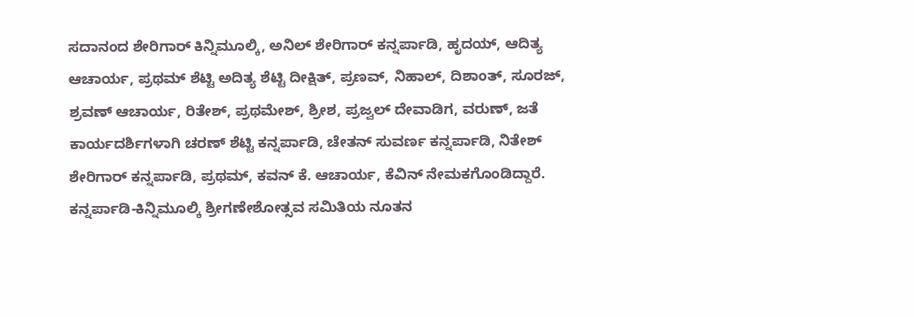ಸದಾನಂದ ಶೇರಿಗಾರ್ ಕಿನ್ನಿಮೂಲ್ಕಿ, ಅನಿಲ್ ಶೇರಿಗಾರ್ ಕನ್ನರ್ಪಾಡಿ, ಹೃದಯ್, ಆದಿತ್ಯ ಆಚಾರ್ಯ, ಪ್ರಥಮ್ ಶೆಟ್ಟಿ ಅದಿತ್ಯ ಶೆಟ್ಟಿ ದೀಕ್ಷಿತ್, ಪ್ರಣವ್, ನಿಹಾಲ್, ದಿಶಾಂತ್, ಸೂರಜ್, ಶ್ರವಣ್ ಆಚಾರ್ಯ, ರಿತೇಶ್, ಪ್ರಥಮೇಶ್, ಶ್ರೀಶ, ಪ್ರಜ್ವಲ್ ದೇವಾಡಿಗ, ವರುಣ್, ಜತೆ ಕಾರ್ಯದರ್ಶಿಗಳಾಗಿ ಚರಣ್ ಶೆಟ್ಟಿ ಕನ್ನರ್ಪಾಡಿ, ಚೇತನ್ ಸುವರ್ಣ ಕನ್ನರ್ಪಾಡಿ, ನಿತೇಶ್ ಶೇರಿಗಾರ್ ಕನ್ನರ್ಪಾಡಿ, ಪ್ರಥಮ್, ಕವನ್ ಕೆ. ಆಚಾರ್ಯ, ಕೆವಿನ್ ನೇಮಕಗೊಂಡಿದ್ದಾರೆ.
ಕನ್ನರ್ಪಾಡಿ-ಕಿನ್ನಿಮೂಲ್ಕಿ ಶ್ರೀಗಣೇಶೋತ್ಸವ ಸಮಿತಿಯ ನೂತನ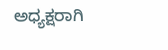ಅಧ್ಯಕ್ಷರಾಗಿ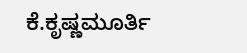ಕೆ.ಕೃಷ್ಣಮೂರ್ತಿ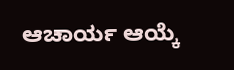ಆಚಾರ್ಯ ಆಯ್ಕೆ